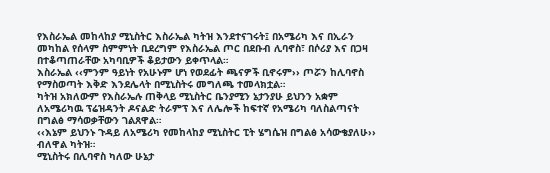የእስራኤል መከላከያ ሚኒስትር እስራኤል ካትዝ እንደተናገሩት፤ በአሜሪካ እና በኢራን መካከል የሰላም ስምምነት ቢደረግም የእስራኤል ጦር በደቡብ ሊባኖስ፣ በሶሪያ እና በጋዛ በተቆጣጠራቸው አካባቢዎች ቆይታውን ይቀጥላል።
እስራኤል ‹‹ምንም ዓይነት የአሁኑም ሆነ የወደፊት ጫናዎች ቢኖሩም›› ጦሯን ከሊባኖስ የማስወጣት እቅድ እንደሌላት በሚኒስትሩ መግለጫ ተመላክቷል።
ካትዝ አክለውም የእስራኤሉ ጠቅላይ ሚኒስትር ቤንያሚን ኔታንያሁ ይህንን አቋም ለአሜሪካዉ ፕሬዝዳንት ዶናልድ ትራምፕ እና ለሌሎች ከፍተኛ የአሜሪካ ባለስልጣናት በግልፅ ማሳወቃቸውን ገልጸዋል።
‹‹እኔም ይህንኑ ጉዳይ ለአሜሪካ የመከላከያ ሚኒስትር ፒት ሄግሴዝ በግልፅ አሳውቄያለሁ›› ብለዋል ካትዝ።
ሚኒስትሩ በሊባኖስ ካለው ሁኔታ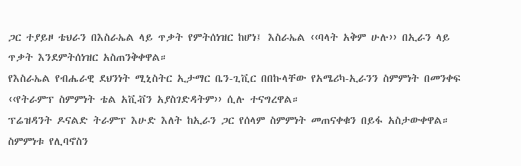ጋር ተያይዞ ቴህራን በእስራኤል ላይ ጥቃት የምትሰነዝር ከሆነ፤ እስራኤል ‹‹ባላት አቅም ሁሉ›› በኢራን ላይ ጥቃት እንደምትሰነዝር አስጠንቅቀዋል።
የእስራኤል የብሔራዊ ደህንነት ሚኒስትር ኢታማር ቤን-ጊቪር በበኩላቸው የአሜሪካ-ኢራንን ስምምነት በመንቀፍ ‹‹የትራምፕ ስምምነት ቴል አቪቭን አያስገድዳትም›› ሲሉ ተናግረዋል።
ፕሬዝዳንት ዶናልድ ትራምፕ እሁድ እለት ከኢራን ጋር የሰላም ስምምነት መጠናቀቁን በይፋ አስታውቀዋል።
ስምምነቱ የሊባኖስን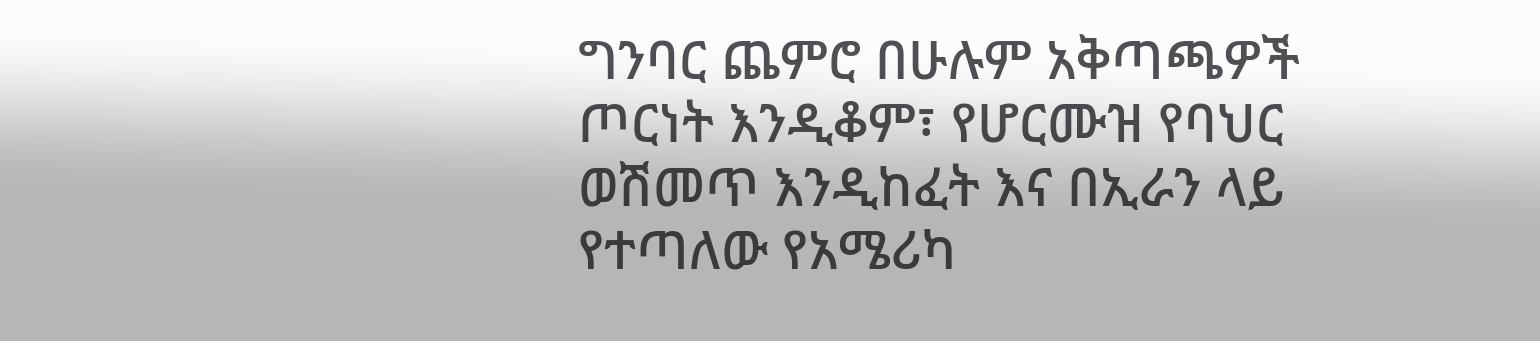ግንባር ጨምሮ በሁሉም አቅጣጫዎች ጦርነት እንዲቆም፣ የሆርሙዝ የባህር ወሽመጥ እንዲከፈት እና በኢራን ላይ የተጣለው የአሜሪካ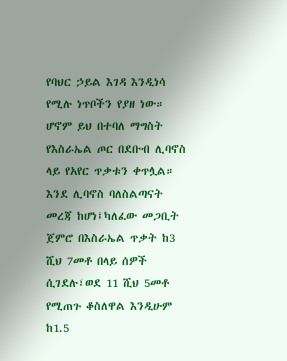የባህር ኃይል እገዳ እንዲነሳ የሚሉ ነጥቦችን የያዘ ነው።
ሆኖም ይህ በተባለ ማግስት የእስራኤል ጦር በደቡብ ሊባኖስ ላይ የአየር ጥቃቱን ቀጥሏል።
እንደ ሊባኖስ ባለስልጣናት መረጃ ከሆነ፤ካለፈው መጋቢት ጀምሮ በእስራኤል ጥቃት ከ3 ሺህ 7መቶ በላይ ሰዎች ሲገደሉ፣ወደ 11 ሺህ 5መቶ የሚጠጉ ቆስለዋል እንዲሁም ከ1.5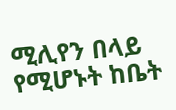ሚሊየን በላይ የሚሆኑት ከቤት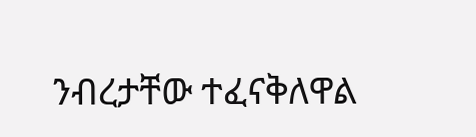ንብረታቸው ተፈናቅለዋል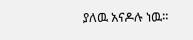ያለዉ አናዶሉ ነዉ።